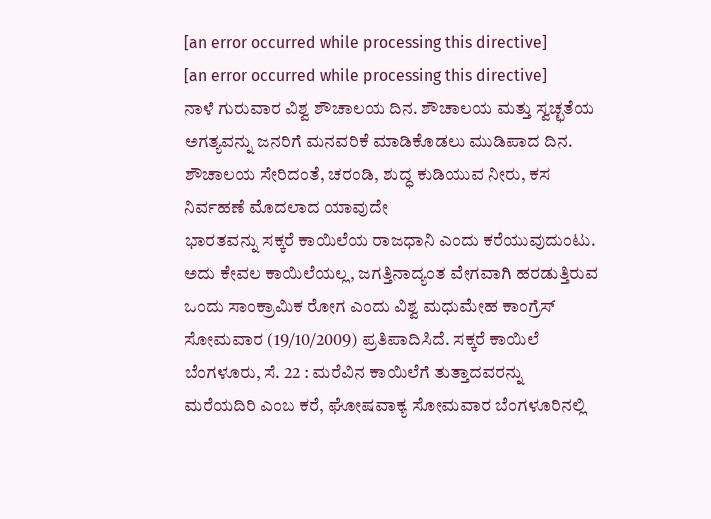[an error occurred while processing this directive]
[an error occurred while processing this directive]
ನಾಳೆ ಗುರುವಾರ ವಿಶ್ವ ಶೌಚಾಲಯ ದಿನ. ಶೌಚಾಲಯ ಮತ್ತು ಸ್ವಚ್ಛತೆಯ ಅಗತ್ಯವನ್ನು ಜನರಿಗೆ ಮನವರಿಕೆ ಮಾಡಿಕೊಡಲು ಮುಡಿಪಾದ ದಿನ. ಶೌಚಾಲಯ ಸೇರಿದಂತೆ, ಚರಂಡಿ, ಶುದ್ಧ ಕುಡಿಯುವ ನೀರು, ಕಸ ನಿರ್ವಹಣೆ ಮೊದಲಾದ ಯಾವುದೇ
ಭಾರತವನ್ನು ಸಕ್ಕರೆ ಕಾಯಿಲೆಯ ರಾಜಧಾನಿ ಎಂದು ಕರೆಯುವುದುಂಟು. ಅದು ಕೇವಲ ಕಾಯಿಲೆಯಲ್ಲ, ಜಗತ್ತಿನಾದ್ಯಂತ ವೇಗವಾಗಿ ಹರಡುತ್ತಿರುವ ಒಂದು ಸಾಂಕ್ರಾಮಿಕ ರೋಗ ಎಂದು ವಿಶ್ವ ಮಧುಮೇಹ ಕಾಂಗ್ರೆಸ್ ಸೋಮವಾರ (19/10/2009) ಪ್ರತಿಪಾದಿಸಿದೆ. ಸಕ್ಕರೆ ಕಾಯಿಲೆ
ಬೆಂಗಳೂರು, ಸೆ. 22 : ಮರೆವಿನ ಕಾಯಿಲೆಗೆ ತುತ್ತಾದವರನ್ನು ಮರೆಯದಿರಿ ಎಂಬ ಕರೆ, ಘೋಷವಾಕ್ಯ ಸೋಮವಾರ ಬೆಂಗಳೂರಿನಲ್ಲಿ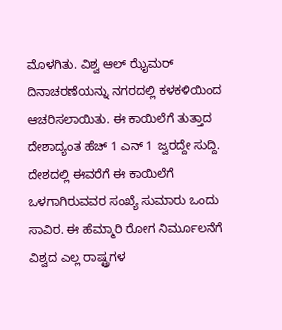ಮೊಳಗಿತು. ವಿಶ್ವ ಆಲ್ ಝೈಮರ್ ದಿನಾಚರಣೆಯನ್ನು ನಗರದಲ್ಲಿ ಕಳಕಳಿಯಿಂದ ಆಚರಿಸಲಾಯಿತು. ಈ ಕಾಯಿಲೆಗೆ ತುತ್ತಾದ
ದೇಶಾದ್ಯಂತ ಹೆಚ್ 1 ಎನ್ 1 ಜ್ವರದ್ದೇ ಸುದ್ದಿ. ದೇಶದಲ್ಲಿ ಈವರೆಗೆ ಈ ಕಾಯಿಲೆಗೆ ಒಳಗಾಗಿರುವವರ ಸಂಖ್ಯೆ ಸುಮಾರು ಒಂದು ಸಾವಿರ. ಈ ಹೆಮ್ಮಾರಿ ರೋಗ ನಿರ್ಮೂಲನೆಗೆ ವಿಶ್ವದ ಎಲ್ಲ ರಾಷ್ಟ್ರಗಳ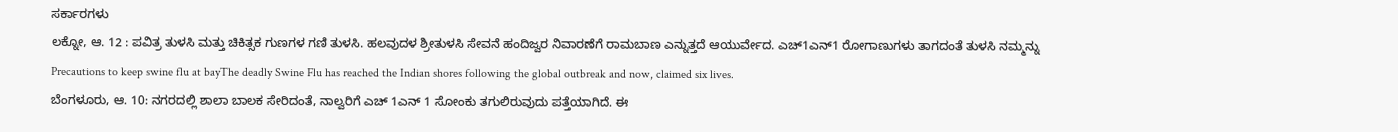ಸರ್ಕಾರಗಳು
ಲಕ್ನೋ, ಆ. 12 : ಪವಿತ್ರ ತುಳಸಿ ಮತ್ತು ಚಿಕಿತ್ಸಕ ಗುಣಗಳ ಗಣಿ ತುಳಸಿ. ಹಲವುದಳ ಶ್ರೀತುಳಸಿ ಸೇವನೆ ಹಂದಿಜ್ವರ ನಿವಾರಣೆಗೆ ರಾಮಬಾಣ ಎನ್ನುತ್ತದೆ ಆಯುರ್ವೇದ. ಎಚ್1ಎನ್1 ರೋಗಾಣುಗಳು ತಾಗದಂತೆ ತುಳಸಿ ನಮ್ಮನ್ನು
Precautions to keep swine flu at bayThe deadly Swine Flu has reached the Indian shores following the global outbreak and now, claimed six lives.
ಬೆಂಗಳೂರು, ಆ. 10: ನಗರದಲ್ಲಿ ಶಾಲಾ ಬಾಲಕ ಸೇರಿದಂತೆ, ನಾಲ್ವರಿಗೆ ಎಚ್ 1ಎನ್ 1 ಸೋಂಕು ತಗುಲಿರುವುದು ಪತ್ತೆಯಾಗಿದೆ. ಈ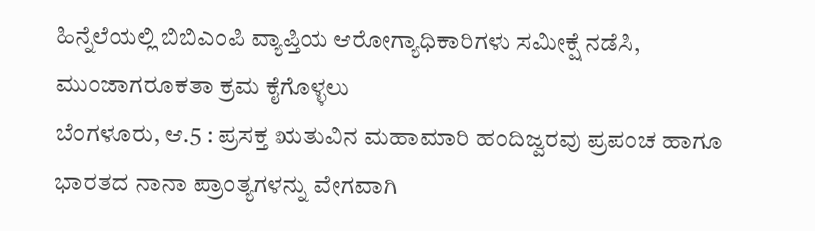ಹಿನ್ನೆಲೆಯಲ್ಲಿ ಬಿಬಿಎಂಪಿ ವ್ಯಾಪ್ತಿಯ ಆರೋಗ್ಯಾಧಿಕಾರಿಗಳು ಸಮೀಕ್ಷೆ ನಡೆಸಿ, ಮುಂಜಾಗರೂಕತಾ ಕ್ರಮ ಕೈಗೊಳ್ಳಲು
ಬೆಂಗಳೂರು, ಆ.5 : ಪ್ರಸಕ್ತ ಋತುವಿನ ಮಹಾಮಾರಿ ಹಂದಿಜ್ವರವು ಪ್ರಪಂಚ ಹಾಗೂ ಭಾರತದ ನಾನಾ ಪ್ರಾಂತ್ಯಗಳನ್ನು ವೇಗವಾಗಿ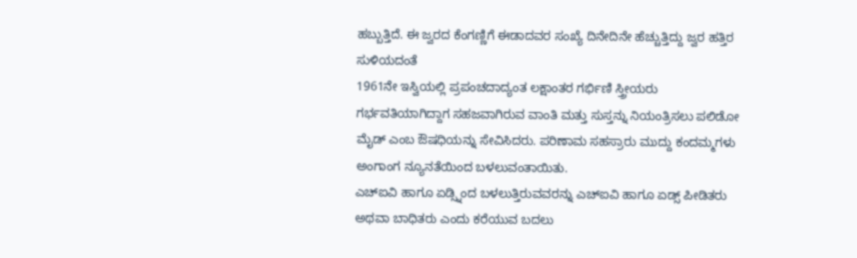ಹಬ್ಬುತ್ತಿದೆ. ಈ ಜ್ವರದ ಕೆಂಗಣ್ಣಿಗೆ ಈಡಾದವರ ಸಂಖ್ಯೆ ದಿನೇದಿನೇ ಹೆಚ್ಚುತ್ತಿದ್ದು ಜ್ವರ ಹತ್ತಿರ ಸುಳಿಯದಂತೆ
1961ನೇ ಇಸ್ವಿಯಲ್ಲಿ ಪ್ರಪಂಚದಾದ್ಯಂತ ಲಕ್ಷಾಂತರ ಗರ್ಭಿಣಿ ಸ್ತ್ರೀಯರು ಗರ್ಭವತಿಯಾಗಿದ್ದಾಗ ಸಹಜವಾಗಿರುವ ವಾಂತಿ ಮತ್ತು ಸುಸ್ತನ್ನು ನಿಯಂತ್ರಿಸಲು ಪಲಿಡೋ ಮೈಡ್ ಎಂಬ ಔಷಧಿಯನ್ನು ಸೇವಿಸಿದರು. ಪರಿಣಾಮ ಸಹಸ್ರಾರು ಮುದ್ದು ಕಂದಮ್ಮಗಳು ಅಂಗಾಂಗ ನ್ಯೂನತೆಯಿಂದ ಬಳಲುವಂತಾಯಿತು.
ಎಚ್ಐವಿ ಹಾಗೂ ಏಡ್ಸ್ನಿಂದ ಬಳಲುತ್ತಿರುವವರನ್ನು ಎಚ್ಐವಿ ಹಾಗೂ ಏಡ್ಸ್ ಪೀಡಿತರು ಅಥವಾ ಬಾಧಿತರು ಎಂದು ಕರೆಯುವ ಬದಲು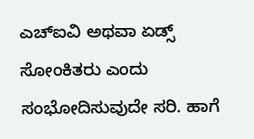ಎಚ್ಐವಿ ಅಥವಾ ಏಡ್ಸ್ ಸೋಂಕಿತರು ಎಂದು ಸಂಭೋದಿಸುವುದೇ ಸರಿ. ಹಾಗೆ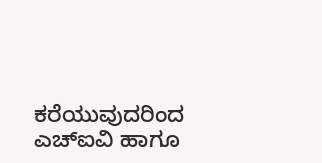ಕರೆಯುವುದರಿಂದ ಎಚ್ಐವಿ ಹಾಗೂ